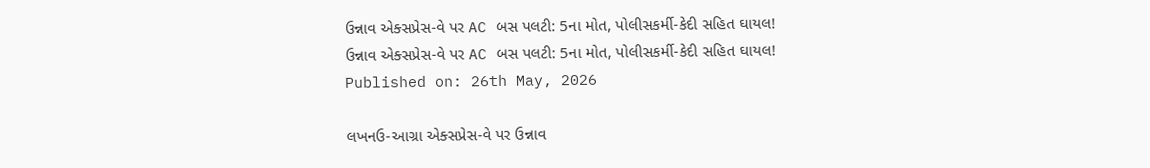ઉન્નાવ એક્સપ્રેસ-વે પર AC બસ પલટી: 5ના મોત, પોલીસકર્મી-કેદી સહિત ઘાયલ!
ઉન્નાવ એક્સપ્રેસ-વે પર AC બસ પલટી: 5ના મોત, પોલીસકર્મી-કેદી સહિત ઘાયલ!
Published on: 26th May, 2026

લખનઉ-આગ્રા એક્સપ્રેસ-વે પર ઉન્નાવ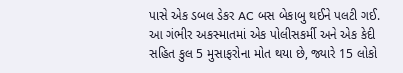પાસે એક ડબલ ડેકર AC બસ બેકાબુ થઈને પલટી ગઈ. આ ગંભીર અકસ્માતમાં એક પોલીસકર્મી અને એક કેદી સહિત કુલ 5 મુસાફરોના મોત થયા છે, જ્યારે 15 લોકો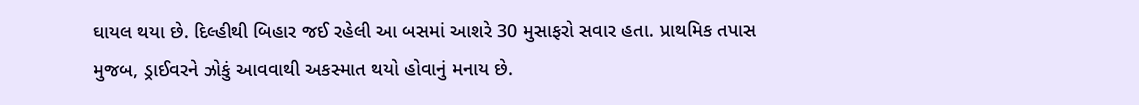ઘાયલ થયા છે. દિલ્હીથી બિહાર જઈ રહેલી આ બસમાં આશરે 30 મુસાફરો સવાર હતા. પ્રાથમિક તપાસ મુજબ, ડ્રાઈવરને ઝોકું આવવાથી અકસ્માત થયો હોવાનું મનાય છે.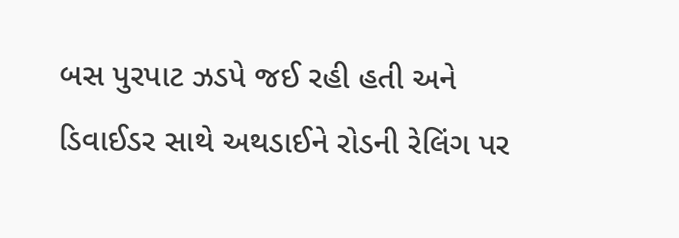બસ પુરપાટ ઝડપે જઈ રહી હતી અને ડિવાઈડર સાથે અથડાઈને રોડની રેલિંગ પર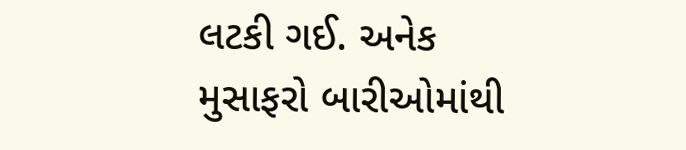લટકી ગઈ. અનેક મુસાફરો બારીઓમાંથી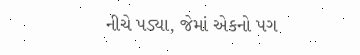નીચે પડ્યા, જેમાં એકનો પગ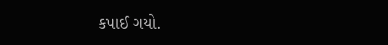કપાઈ ગયો.